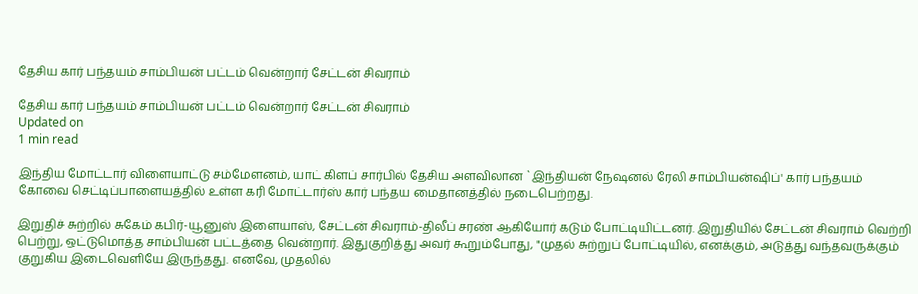தேசிய கார் பந்தயம் சாம்பியன் பட்டம் வென்றார் சேட்டன் சிவராம்

தேசிய கார் பந்தயம் சாம்பியன் பட்டம் வென்றார் சேட்டன் சிவராம்
Updated on
1 min read

இந்திய மோட்டார் விளையாட்டு சம்மேளனம், யாட் கிளப் சார்பில் தேசிய அளவிலான `இந்தியன் நேஷனல் ரேலி சாம்பியன்ஷிப்' கார் பந்தயம் கோவை செட்டிப்பாளையத்தில் உள்ள கரி மோட்டார்ஸ் கார் பந்தய மைதானத்தில் நடைபெற்றது.

இறுதிச் சுற்றில் சுகேம் கபிர்-யூனுஸ் இளையாஸ், சேட்டன் சிவராம்-திலீப் சரண் ஆகியோர் கடும் போட்டியிட்டனர். இறுதியில் சேட்டன் சிவராம் வெற்றி பெற்று, ஒட்டுமொத்த சாம்பியன் பட்டத்தை வென்றார். இதுகுறித்து அவர் கூறும்போது, "முதல் சுற்றுப் போட்டியில், எனக்கும், அடுத்து வந்தவருக்கும் குறுகிய இடைவெளியே இருந்தது. எனவே, முதலில்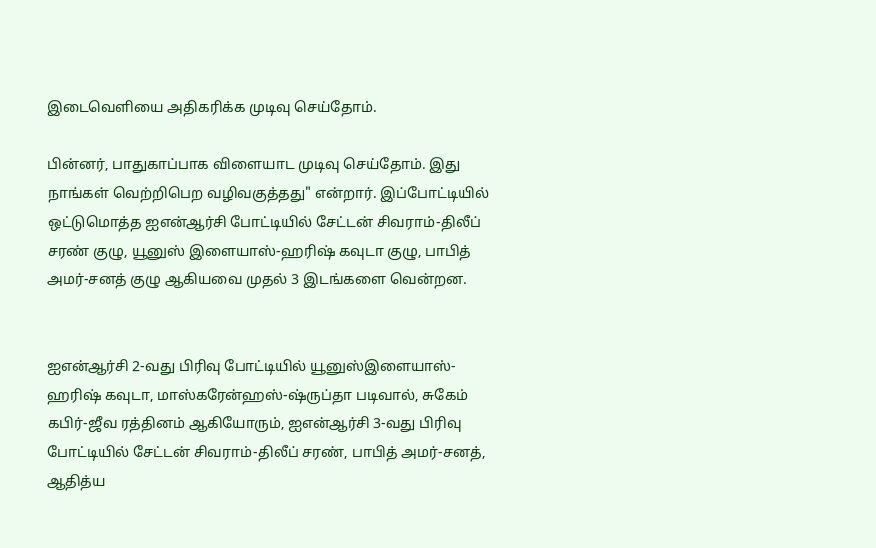இடைவெளியை அதிகரிக்க முடிவு செய்தோம்.

பின்னர், பாதுகாப்பாக விளையாட முடிவு செய்தோம். இது நாங்கள் வெற்றிபெற வழிவகுத்தது" என்றார். இப்போட்டியில் ஒட்டுமொத்த ஐஎன்ஆர்சி போட்டியில் சேட்டன் சிவராம்-திலீப் சரண் குழு, யூனுஸ் இளையாஸ்-ஹரிஷ் கவுடா குழு, பாபித் அமர்-சனத் குழு ஆகியவை முதல் 3 இடங்களை வென்றன.


ஐஎன்ஆர்சி 2-வது பிரிவு போட்டியில் யூனுஸ்இளையாஸ்-ஹரிஷ் கவுடா, மாஸ்கரேன்ஹஸ்-ஷ்ருப்தா படிவால், சுகேம் கபிர்-ஜீவ ரத்தினம் ஆகியோரும், ஐஎன்ஆர்சி 3-வது பிரிவு போட்டியில் சேட்டன் சிவராம்-திலீப் சரண், பாபித் அமர்-சனத், ஆதித்ய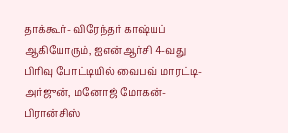தாக்கூர்- விரேந்தர் காஷ்யப் ஆகியோரும், ஐஎன்ஆர்சி 4-வது பிரிவு போட்டியில் வைபவ் மாரட்டி- அர்ஜுன், மனோஜ் மோகன்-பிரான்சிஸ்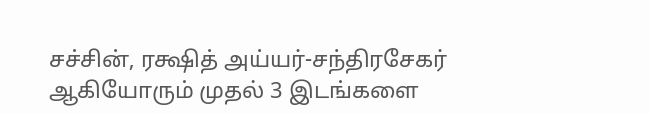சச்சின், ரக்ஷித் அய்யர்-சந்திரசேகர் ஆகியோரும் முதல் 3 இடங்களை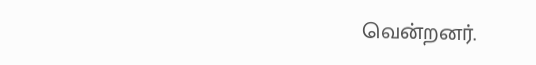வென்றனர்.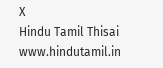X
Hindu Tamil Thisai
www.hindutamil.in